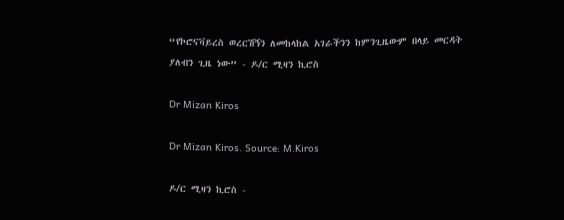“የኮሮናቫይረስ ወረርሽኝን ለመከላከል አገራችንን ከምንጊዜውም በላይ መርዳት ያለብን ጊዜ ነው” - ዶ/ር ሚዛን ኪሮስ

Dr Mizan Kiros

Dr Mizan Kiros. Source: M.Kiros

ዶ/ር ሚዛን ኪሮስ -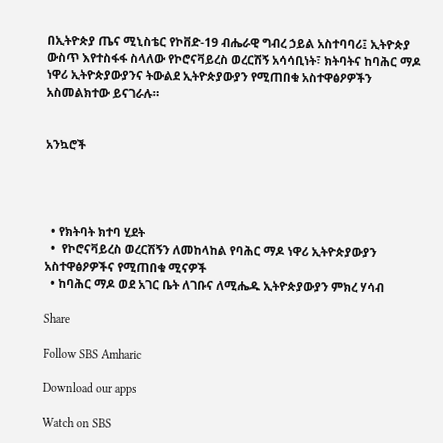በኢትዮጵያ ጤና ሚኒስቴር የኮቨድ-19 ብሔራዊ ግብረ ኃይል አስተባባሪ፤ ኢትዮጵያ ውስጥ እየተስፋፋ ስላለው የኮሮናቫይረስ ወረርሽኝ አሳሳቢነት፣ ክትባትና ከባሕር ማዶ ነዋሪ ኢትዮጵያውያንና ትውልደ ኢትዮጵያውያን የሚጠበቁ አስተዋፅዖዎችን አስመልክተው ይናገራሉ።


አንኳሮች




  • የክትባት ክተባ ሂደት
  •  የኮሮናቫይረስ ወረርሽኝን ለመከላከል የባሕር ማዶ ነዋሪ ኢትዮጵያውያን አስተዋፅዖዎችና የሚጠበቁ ሚናዎች
  • ከባሕር ማዶ ወደ አገር ቤት ለገቡና ለሚሔዱ ኢትዮጵያውያን ምክረ ሃሳብ

Share

Follow SBS Amharic

Download our apps

Watch on SBS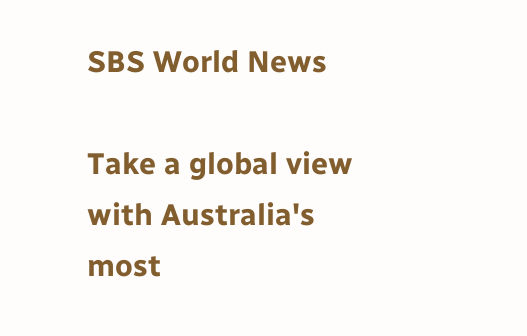SBS World News

Take a global view with Australia's most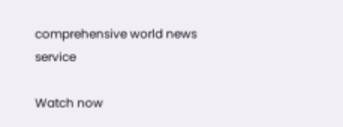comprehensive world news service

Watch now